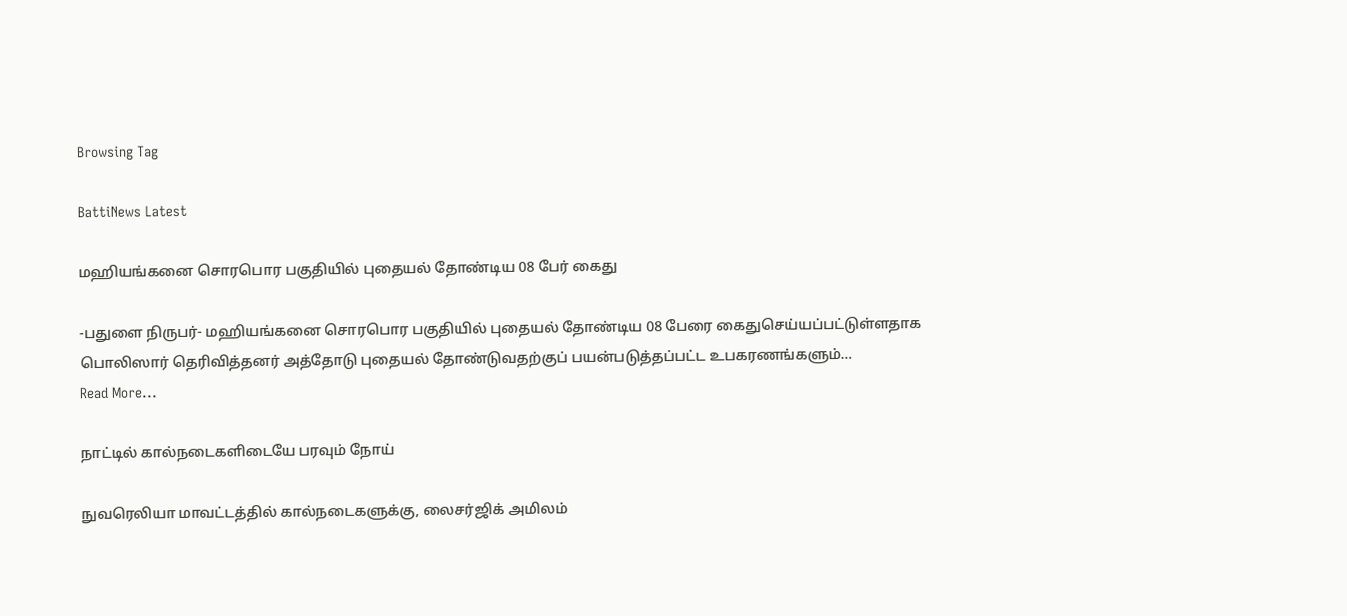Browsing Tag

BattiNews Latest

மஹியங்கனை சொரபொர பகுதியில் புதையல் தோண்டிய 08 பேர் கைது

-பதுளை நிருபர்- மஹியங்கனை சொரபொர பகுதியில் புதையல் தோண்டிய 08 பேரை கைதுசெய்யப்பட்டுள்ளதாக பொலிஸார் தெரிவித்தனர் அத்தோடு புதையல் தோண்டுவதற்குப் பயன்படுத்தப்பட்ட உபகரணங்களும்…
Read More...

நாட்டில் கால்நடைகளிடையே பரவும் நோய்

நுவரெலியா மாவட்டத்தில் கால்நடைகளுக்கு, லைசர்ஜிக் அமிலம்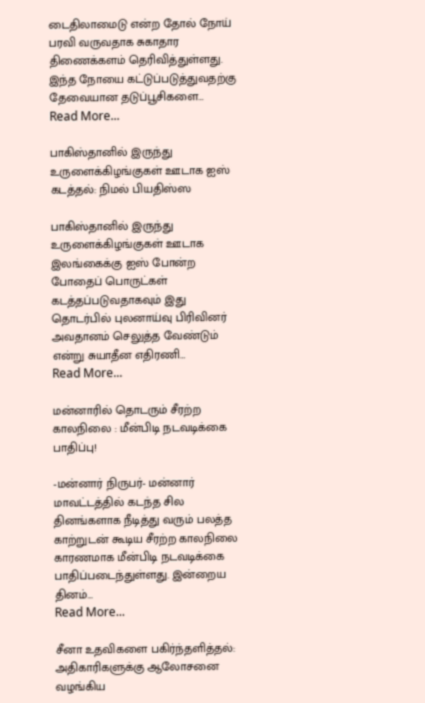டைதிலாமைடு என்ற தோல் நோய் பரவி வருவதாக சுகாதார திணைக்களம் தெரிவித்துள்ளது. இந்த நோயை கட்டுப்படுத்துவதற்கு தேவையான தடுப்பூசிகளை…
Read More...

பாகிஸ்தானில் இருந்து உருளைக்கிழங்குகள் ஊடாக ஐஸ் கடத்தல்: நிமல் பியதிஸ்ஸ

பாகிஸ்தானில் இருந்து உருளைக்கிழங்குகள் ஊடாக இலங்கைக்கு ஐஸ் போன்ற போதைப் பொருட்கள் கடத்தப்படுவதாகவும் இது தொடர்பில் புலனாய்வு பிரிவினர் அவதானம் செலுத்த வேண்டும் என்று சுயாதீன எதிரணி…
Read More...

மன்னாரில் தொடரும் சீரற்ற காலநிலை : மீன்பிடி நடவடிக்கை பாதிப்பு!

-மன்னார் நிருபர்- மன்னார் மாவட்டத்தில் கடந்த சில தினங்களாக நீடித்து வரும் பலத்த காற்றுடன் கூடிய சீரற்ற காலநிலை காரணமாக மீன்பிடி நடவடிக்கை பாதிப்படைந்துள்ளது. இன்றைய தினம்…
Read More...

சீனா உதவிகளை பகிர்ந்தளித்தல்: அதிகாரிகளுக்கு ஆலோசனை வழங்கிய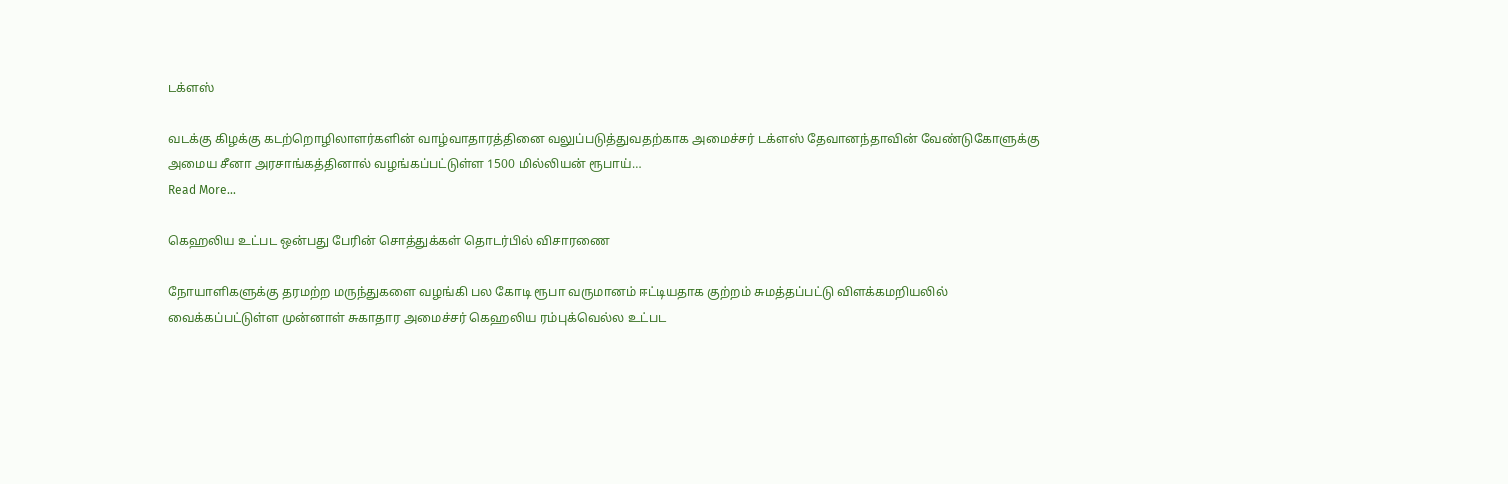டக்ளஸ்

வடக்கு கிழக்கு கடற்றொழிலாளர்களின் வாழ்வாதாரத்தினை வலுப்படுத்துவதற்காக அமைச்சர் டக்ளஸ் தேவானந்தாவின் வேண்டுகோளுக்கு அமைய சீனா அரசாங்கத்தினால் வழங்கப்பட்டுள்ள 1500 மில்லியன் ரூபாய்…
Read More...

கெஹலிய உட்பட ஒன்பது பேரின் சொத்துக்கள் தொடர்பில் விசாரணை

நோயாளிகளுக்கு தரமற்ற மருந்துகளை வழங்கி பல கோடி ரூபா வருமானம் ஈட்டியதாக குற்றம் சுமத்தப்பட்டு விளக்கமறியலில் வைக்கப்பட்டுள்ள முன்னாள் சுகாதார அமைச்சர் கெஹலிய ரம்புக்வெல்ல உட்பட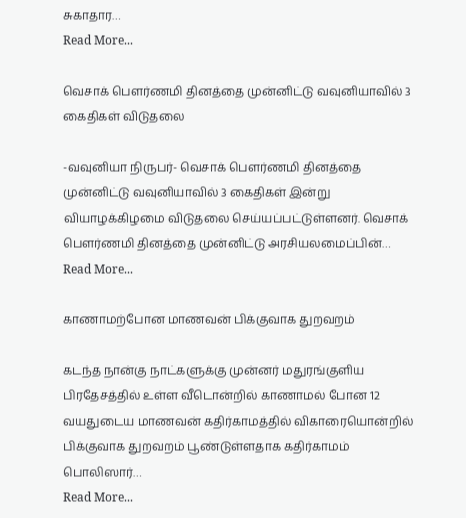சுகாதார…
Read More...

வெசாக் பௌர்ணமி தினத்தை முன்னிட்டு வவுனியாவில் 3 கைதிகள் விடுதலை

-வவுனியா நிருபர்- வெசாக் பௌர்ணமி தினத்தை முன்னிட்டு வவுனியாவில் 3 கைதிகள் இன்று வியாழக்கிழமை விடுதலை செய்யப்பட்டுள்ளனர். வெசாக் பௌர்ணமி தினத்தை முன்னிட்டு அரசியலமைப்பின்…
Read More...

காணாமற்போன மாணவன் பிக்குவாக துறவறம்

கடந்த நான்கு நாட்களுக்கு முன்னர் மதுரங்குளிய பிரதேசத்தில் உள்ள வீடொன்றில் காணாமல் போன 12 வயதுடைய மாணவன் கதிர்காமத்தில் விகாரையொன்றில் பிக்குவாக துறவறம் பூண்டுள்ளதாக கதிர்காமம் பொலிஸார்…
Read More...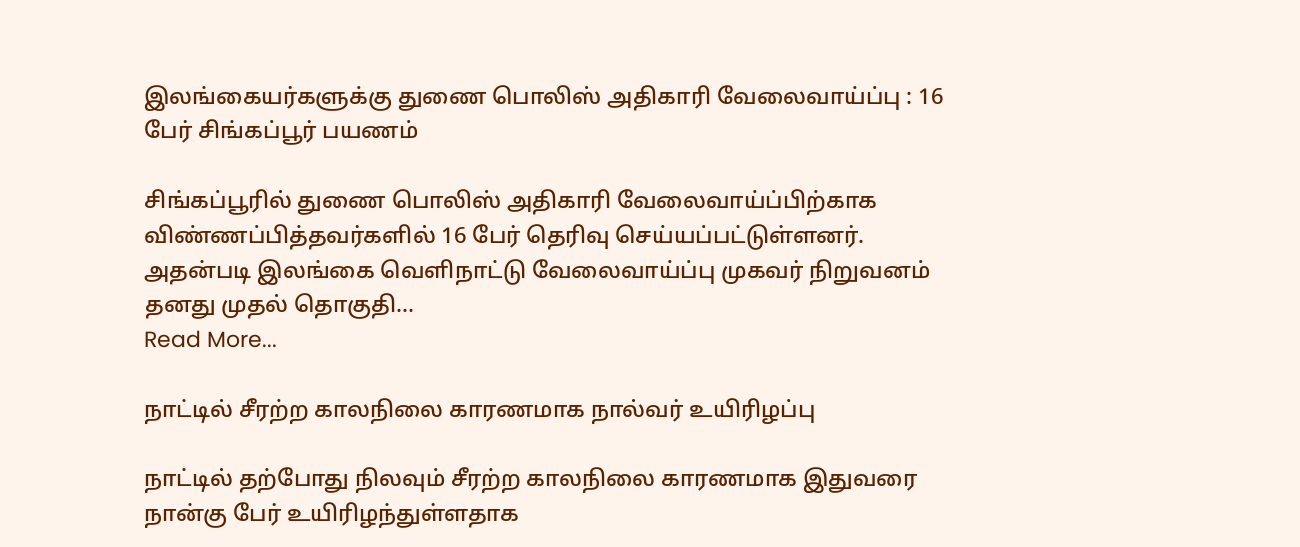இலங்கையர்களுக்கு துணை பொலிஸ் அதிகாரி வேலைவாய்ப்பு : 16 பேர் சிங்கப்பூர் பயணம்

சிங்கப்பூரில் துணை பொலிஸ் அதிகாரி வேலைவாய்ப்பிற்காக விண்ணப்பித்தவர்களில் 16 பேர் தெரிவு செய்யப்பட்டுள்ளனர். அதன்படி இலங்கை வெளிநாட்டு வேலைவாய்ப்பு முகவர் நிறுவனம் தனது முதல் தொகுதி…
Read More...

நாட்டில் சீரற்ற காலநிலை காரணமாக நால்வர் உயிரிழப்பு

நாட்டில் தற்போது நிலவும் சீரற்ற காலநிலை காரணமாக இதுவரை நான்கு பேர் உயிரிழந்துள்ளதாக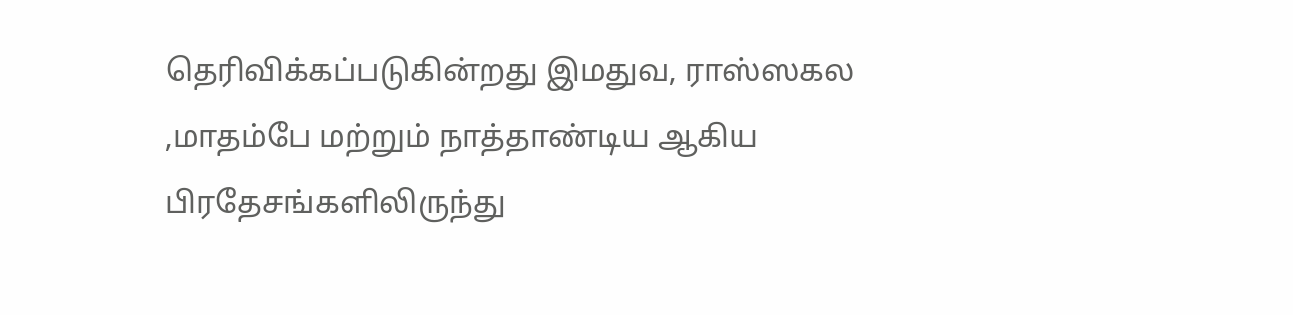தெரிவிக்கப்படுகின்றது இமதுவ, ராஸ்ஸகல ,மாதம்பே மற்றும் நாத்தாண்டிய ஆகிய பிரதேசங்களிலிருந்து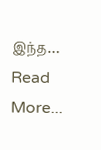இந்த…
Read More...